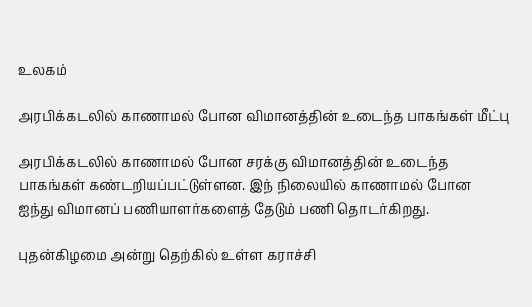உலகம்

அரபிக்கடலில் காணாமல் போன விமானத்தின் உடைந்த பாகங்கள் மீட்பு

அரபிக்கடலில் காணாமல் போன சரக்கு விமானத்தின் உடைந்த பாகங்கள் கண்டறியப்பட்டுள்ளன. இந் நிலையில் காணாமல் போன ஐந்து விமானப் பணியாளர்களைத் தேடும் பணி தொடர்கிறது.

புதன்கிழமை அன்று தெற்கில் உள்ள கராச்சி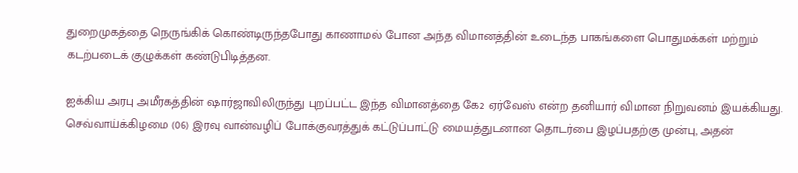துறைமுகத்தை நெருங்கிக் கொண்டிருந்தபோது காணாமல் போன அந்த விமானத்தின் உடைந்த பாகங்களை பொதுமக்கள் மற்றும் கடற்படைக் குழுக்கள் கண்டுபிடித்தன.

ஐக்கிய அரபு அமீரகத்தின் ஷார்ஜாவிலிருந்து புறப்பட்ட இந்த விமானத்தை கே2 ஏர்வேஸ் என்ற தனியார் விமான நிறுவனம் இயக்கியது. செவ்வாய்க்கிழமை (06) இரவு வான்வழிப் போக்குவரத்துக் கட்டுப்பாட்டு மையத்துடனான தொடர்பை இழப்பதற்கு முன்பு, அதன்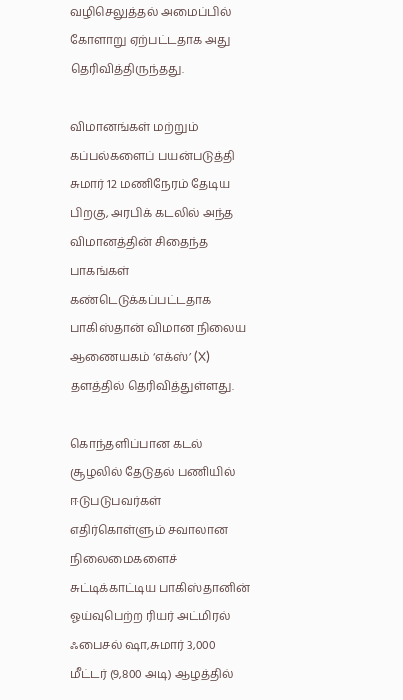வழிசெலுத்தல் அமைப்பில் கோளாறு ஏற்பட்டதாக அது தெரிவித்திருந்தது.

விமானங்கள் மற்றும் கப்பல்களைப் பயன்படுத்தி சுமார் 12 மணிநேரம் தேடிய பிறகு, அரபிக் கடலில் அந்த விமானத்தின் சிதைந்த பாகங்கள் கண்டெடுக்கப்பட்டதாக பாகிஸ்தான் விமான நிலைய ஆணையகம் ‘எக்ஸ்’ (X) தளத்தில் தெரிவித்துள்ளது.

கொந்தளிப்பான கடல் சூழலில் தேடுதல் பணியில் ஈடுபடுபவர்கள் எதிர்கொள்ளும் சவாலான நிலைமைகளைச் சுட்டிக்காட்டிய பாகிஸ்தானின் ஓய்வுபெற்ற ரியர் அட்மிரல் ஃபைசல் ஷா,சுமார் 3,000 மீட்டர் (9,800 அடி) ஆழத்தில்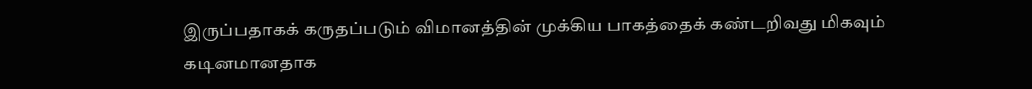இருப்பதாகக் கருதப்படும் விமானத்தின் முக்கிய பாகத்தைக் கண்டறிவது மிகவும் கடினமானதாக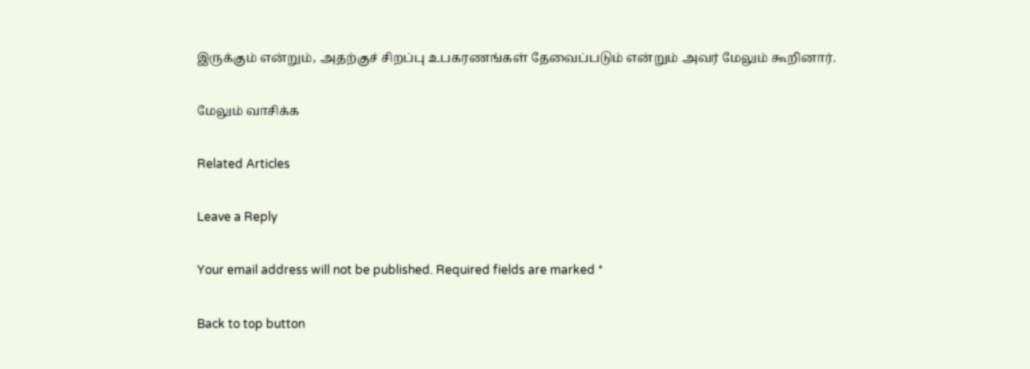இருக்கும் என்றும், அதற்குச் சிறப்பு உபகரணங்கள் தேவைப்படும் என்றும் அவர் மேலும் கூறினார்.

மேலும் வாசிக்க

Related Articles

Leave a Reply

Your email address will not be published. Required fields are marked *

Back to top button